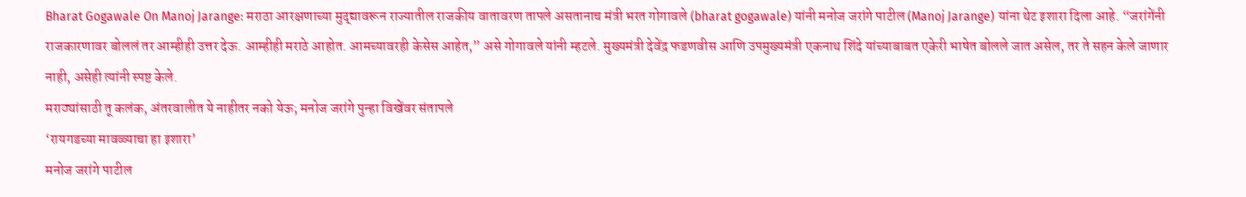Bharat Gogawale On Manoj Jarange: मराठा आरक्षणाच्या मुद्द्यावरून राज्यातील राजकीय वातावरण तापले असतानाच मंत्री भरत गोगावले (bharat gogawale) यांनी मनोज जरांगे पाटील (Manoj Jarange) यांना थेट इशारा दिला आहे. “जरांगेंनी राजकारणावर बोललं तर आम्हीही उत्तर देऊ. आम्हीही मराठे आहोत. आमच्यावरही केसेस आहेत,” असे गोगावले यांनी म्हटले. मुख्यमंत्री देवेंद्र फडणवीस आणि उपमुख्यमंत्री एकनाथ शिंदे यांच्याबाबत एकेरी भाषेत बोलले जात असेल, तर ते सहन केले जाणार नाही, असेही त्यांनी स्पष्ट केले.
मराठ्यांसाठी तू कलंक, अंतरवालीत ये नाहीतर नको येऊ; मनोज जरांगे पुन्हा विखेंवर संतापले
‘रायगडच्या मावळ्याचा हा इशारा’
मनोज जरांगे पाटील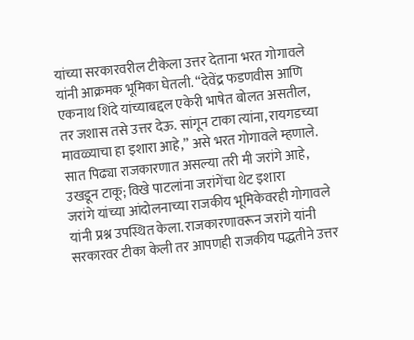यांच्या सरकारवरील टीकेला उत्तर देताना भरत गोगावले यांनी आक्रमक भूमिका घेतली. “देवेंद्र फडणवीस आणि एकनाथ शिंदे यांच्याबद्दल एकेरी भाषेत बोलत असतील, तर जशास तसे उत्तर देऊ. सांगून टाका त्यांना, रायगडच्या मावळ्याचा हा इशारा आहे,” असे भरत गोगावले म्हणाले.
सात पिढ्या राजकारणात असल्या तरी मी जरांगे आहे, उखडून टाकू; विखे पाटलांना जरांगेंचा थेट इशारा
जरांगे यांच्या आंदोलनाच्या राजकीय भूमिकेवरही गोगावले यांनी प्रश्न उपस्थित केला. राजकारणावरून जरांगे यांनी सरकारवर टीका केली तर आपणही राजकीय पद्धतीने उत्तर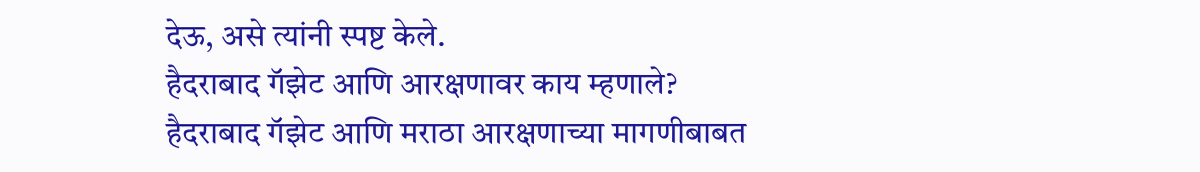देऊ, असे त्यांनी स्पष्ट केले.
हैदराबाद गॅझेट आणि आरक्षणावर काय म्हणाले?
हैदराबाद गॅझेट आणि मराठा आरक्षणाच्या मागणीबाबत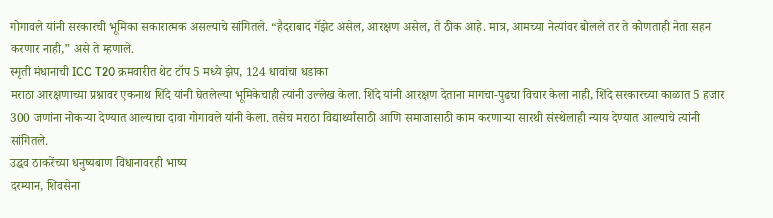गोगावले यांनी सरकारची भूमिका सकारात्मक असल्याचे सांगितले. “हैदराबाद गॅझेट असेल, आरक्षण असेल, ते ठीक आहे. मात्र, आमच्या नेत्यांवर बोलले तर ते कोणताही नेता सहन करणार नाही,” असे ते म्हणाले.
स्मृती मंधानाची ICC T20 क्रमवारीत थेट टॉप 5 मध्ये झेप, 124 धावांचा धडाका
मराठा आरक्षणाच्या प्रश्नावर एकनाथ शिंदे यांनी घेतलेल्या भूमिकेचाही त्यांनी उल्लेख केला. शिंदे यांनी आरक्षण देताना मागचा-पुढचा विचार केला नाही, शिंदे सरकारच्या काळात 5 हजार 300 जणांना नोकऱ्या देण्यात आल्याचा दावा गोगावले यांनी केला. तसेच मराठा विद्यार्थ्यांसाठी आणि समाजासाठी काम करणाऱ्या सारथी संस्थेलाही न्याय देण्यात आल्याचे त्यांनी सांगितले.
उद्धव ठाकरेंच्या धनुष्यबाण विधानावरही भाष्य
दरम्यान, शिवसेना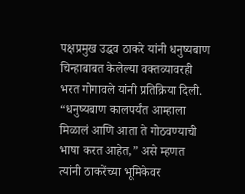पक्षप्रमुख उद्धव ठाकरे यांनी धनुष्यबाण चिन्हाबाबत केलेल्या वक्तव्यावरही भरत गोगावले यांनी प्रतिक्रिया दिली. “धनुष्यबाण कालपर्यंत आम्हाला मिळालं आणि आता ते गोठवण्याची भाषा करत आहेत,” असे म्हणत त्यांनी ठाकरेंच्या भूमिकेवर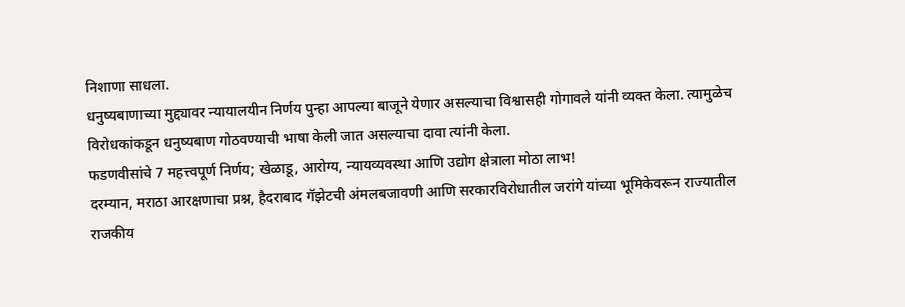निशाणा साधला.
धनुष्यबाणाच्या मुद्द्यावर न्यायालयीन निर्णय पुन्हा आपल्या बाजूने येणार असल्याचा विश्वासही गोगावले यांनी व्यक्त केला. त्यामुळेच विरोधकांकडून धनुष्यबाण गोठवण्याची भाषा केली जात असल्याचा दावा त्यांनी केला.
फडणवीसांचे 7 महत्त्वपूर्ण निर्णय; खेळाडू, आरोग्य, न्यायव्यवस्था आणि उद्योग क्षेत्राला मोठा लाभ!
दरम्यान, मराठा आरक्षणाचा प्रश्न, हैदराबाद गॅझेटची अंमलबजावणी आणि सरकारविरोधातील जरांगे यांच्या भूमिकेवरून राज्यातील राजकीय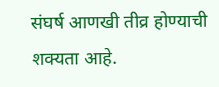संघर्ष आणखी तीव्र होण्याची शक्यता आहे.